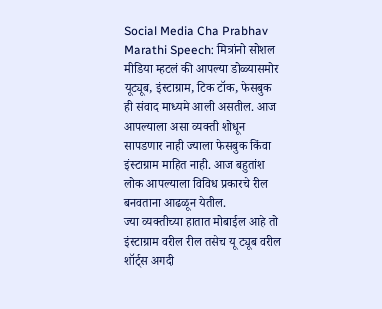Social Media Cha Prabhav Marathi Speech: मित्रांनो सोशल मीडिया म्हटलं की आपल्या डोळ्यासमोर यूट्यूब, इंस्टाग्राम, टिक टॉक, फेसबुक ही संवाद माध्यमे आली असतील. आज आपल्याला असा व्यक्ती शोधून सापडणार नाही ज्याला फेसबुक किंवा इंस्टाग्राम माहित नाही. आज बहुतांश लोक आपल्याला विविध प्रकारचे रील बनवताना आढळून येतील.
ज्या व्यक्तीच्या हातात मोबाईल आहे तो इंस्टाग्राम वरील रील तसेच यू ट्यूब वरील शॉर्ट्स अगदी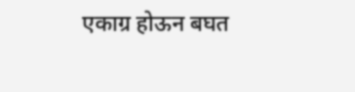एकाग्र होऊन बघत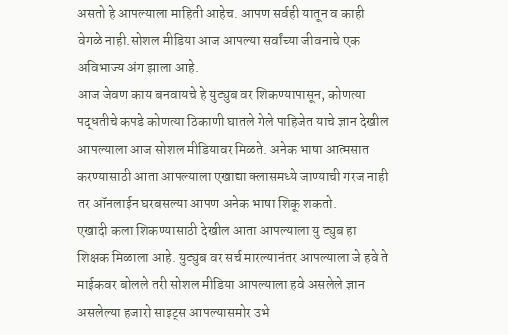असतो हे आपल्याला माहिती आहेच. आपण सर्वही यातून व काही वेगळे नाही.सोशल मीडिया आज आपल्या सर्वांच्या जीवनाचे एक अविभाज्य अंग झाला आहे.
आज जेवण काय बनवायचे हे युट्युब वर शिकण्यापासून, कोणत्या पद्धतीचे कपडे कोणत्या ठिकाणी घातले गेले पाहिजेत याचे ज्ञान देखील आपल्याला आज सोशल मीडियावर मिळते. अनेक भाषा आत्मसात करण्यासाठी आता आपल्याला एखाद्या क्लासमध्ये जाण्याची गरज नाही तर ऑनलाईन घरबसल्या आपण अनेक भाषा शिकू शकतो.
एखादी कला शिकण्यासाठी देखील आता आपल्याला यु ट्युब हा शिक्षक मिळाला आहे. युट्युब वर सर्च मारल्यानंतर आपल्याला जे हवे ते माईकवर बोलले तरी सोशल मीडिया आपल्याला हवे असलेले ज्ञान असलेल्या हजारो साइट्स आपल्यासमोर उभे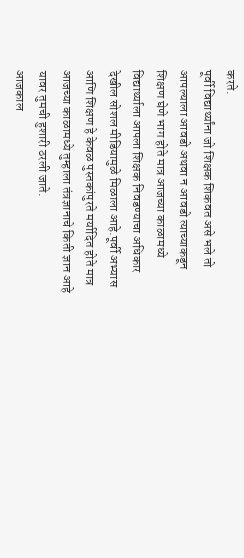करते.
पूर्वी विद्यार्थ्यांना जो शिक्षक शिकवत असे भले तो आपल्याला आवडो अथवा न आवडो त्याच्याकडून शिक्षण घेणे भाग होते मात्र आजच्या काळामध्ये विद्यार्थ्याला आपला शिक्षक निवडण्याचा अधिकार देखील सोशल मीडियामुळे मिळाला आहे.पूर्वी अभ्यास आणि शिक्षण हे केवळ पुस्तकांपुरते मर्यादित होते मात्र आजच्या काळामध्ये तुम्हाला तंत्रज्ञानाचे किती ज्ञान आहे यावर तुमची हुशारी ठरली जाते.
आजकाल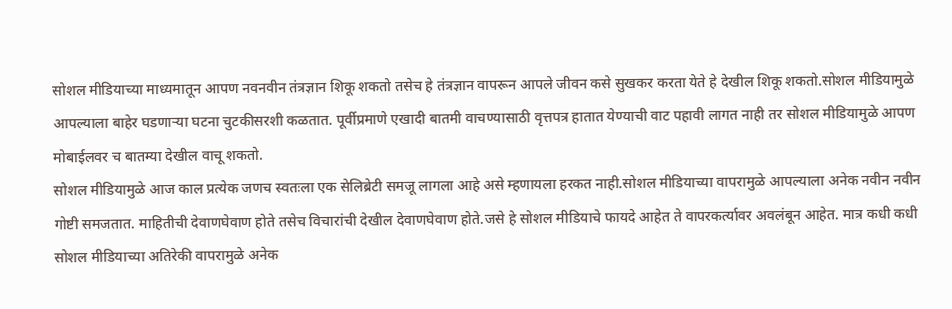सोशल मीडियाच्या माध्यमातून आपण नवनवीन तंत्रज्ञान शिकू शकतो तसेच हे तंत्रज्ञान वापरून आपले जीवन कसे सुखकर करता येते हे देखील शिकू शकतो.सोशल मीडियामुळे आपल्याला बाहेर घडणाऱ्या घटना चुटकीसरशी कळतात. पूर्वीप्रमाणे एखादी बातमी वाचण्यासाठी वृत्तपत्र हातात येण्याची वाट पहावी लागत नाही तर सोशल मीडियामुळे आपण मोबाईलवर च बातम्या देखील वाचू शकतो.
सोशल मीडियामुळे आज काल प्रत्येक जणच स्वतःला एक सेलिब्रेटी समजू लागला आहे असे म्हणायला हरकत नाही.सोशल मीडियाच्या वापरामुळे आपल्याला अनेक नवीन नवीन गोष्टी समजतात. माहितीची देवाणघेवाण होते तसेच विचारांची देखील देवाणघेवाण होते.जसे हे सोशल मीडियाचे फायदे आहेत ते वापरकर्त्यावर अवलंबून आहेत. मात्र कधी कधी सोशल मीडियाच्या अतिरेकी वापरामुळे अनेक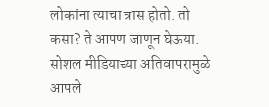लोकांना त्याचा त्रास होतो. तो कसा? ते आपण जाणून घेऊया.
सोशल मीडियाच्या अतिवापरामुळे आपले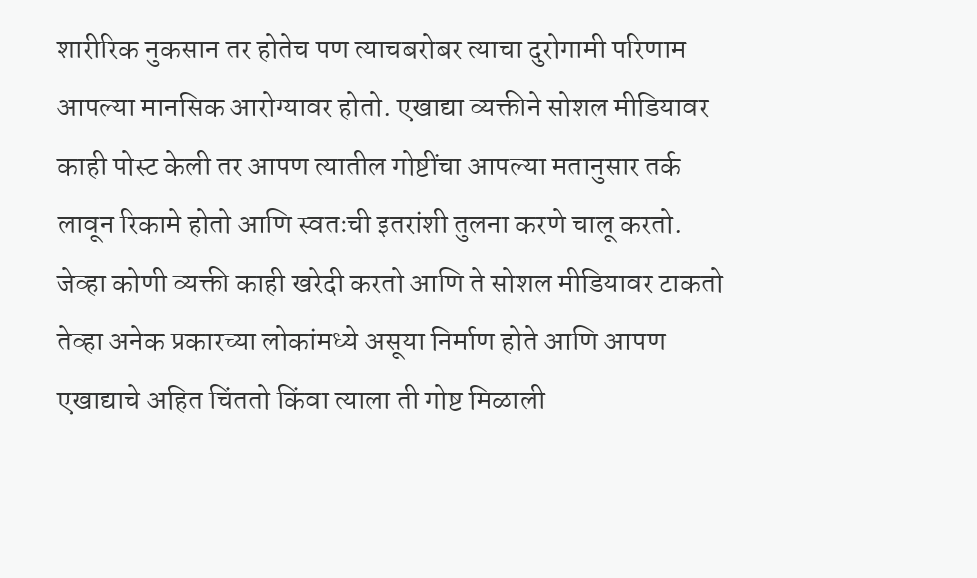शारीरिक नुकसान तर होतेच पण त्याचबरोबर त्याचा दुरोगामी परिणाम आपल्या मानसिक आरोग्यावर होतो. एखाद्या व्यक्तीने सोशल मीडियावर काही पोस्ट केली तर आपण त्यातील गोष्टींचा आपल्या मतानुसार तर्क लावून रिकामे होतो आणि स्वतःची इतरांशी तुलना करणे चालू करतो.
जेव्हा कोणी व्यक्ती काही खरेदी करतो आणि ते सोशल मीडियावर टाकतो तेव्हा अनेक प्रकारच्या लोकांमध्ये असूया निर्माण होते आणि आपण एखाद्याचे अहित चिंततो किंवा त्याला ती गोष्ट मिळाली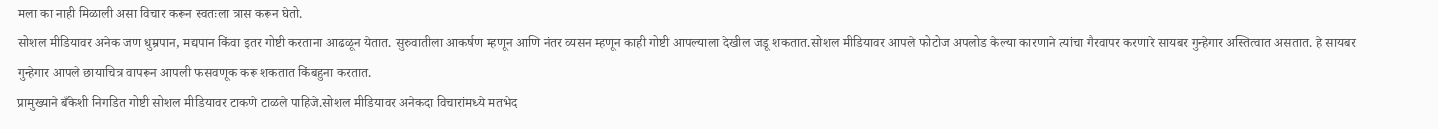मला का नाही मिळाली असा विचार करून स्वतःला त्रास करून घेतो.
सोशल मीडियावर अनेक जण धुम्रपान, मद्यपान किंवा इतर गोष्टी करताना आढळून येतात. सुरुवातीला आकर्षण म्हणून आणि नंतर व्यसन म्हणून काही गोष्टी आपल्याला देखील जडू शकतात.सोशल मीडियावर आपले फोटोज अपलोड केल्या कारणाने त्यांचा गैरवापर करणारे सायबर गुन्हेगार अस्तित्वात असतात. हे सायबर गुन्हेगार आपले छायाचित्र वापरून आपली फसवणूक करू शकतात किंबहुना करतात.
प्रामुख्याने बँकेशी निगडित गोष्टी सोशल मीडियावर टाकणे टाळले पाहिजे.सोशल मीडियावर अनेकदा विचारांमध्ये मतभेद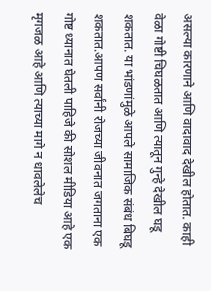असल्या कारणाने आणि वादावाद देखील होतात. काही वेळा गोष्टी चिघळतात आणि त्यातून गुन्हे देखील घडू शकतात. या भांडणांमुळे आपले सामाजिक संबंध बिघडू शकतात.आपण सर्वांनी रोजच्या जीवनात जगताना एक गोष्ट ध्यानात घेतली पाहिजे की सोशल मीडिया आहे एक मृगजळ आहे आणि त्याच्या मागे न धावलेलेच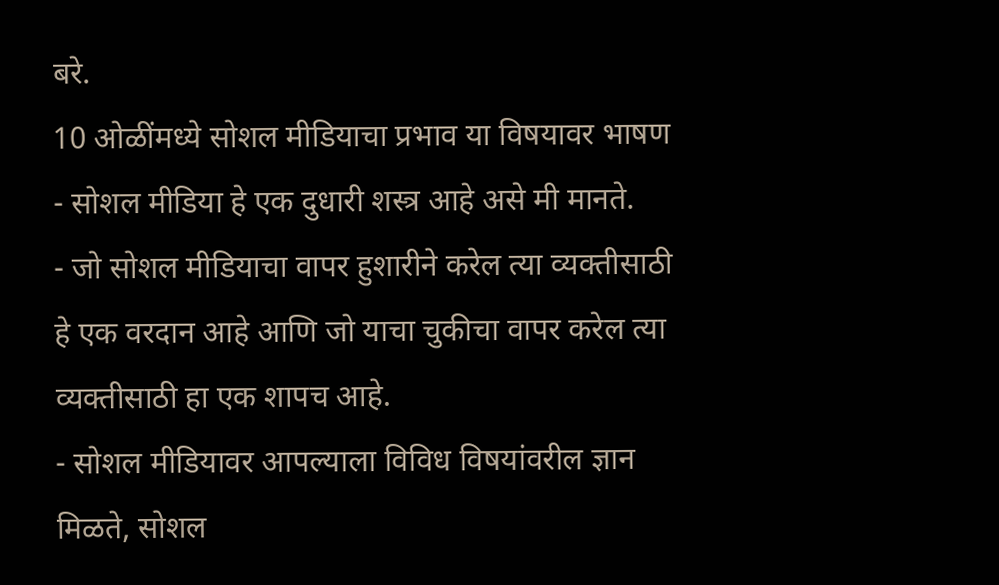बरे.
10 ओळींमध्ये सोशल मीडियाचा प्रभाव या विषयावर भाषण
- सोशल मीडिया हे एक दुधारी शस्त्र आहे असे मी मानते.
- जो सोशल मीडियाचा वापर हुशारीने करेल त्या व्यक्तीसाठी हे एक वरदान आहे आणि जो याचा चुकीचा वापर करेल त्या व्यक्तीसाठी हा एक शापच आहे.
- सोशल मीडियावर आपल्याला विविध विषयांवरील ज्ञान मिळते, सोशल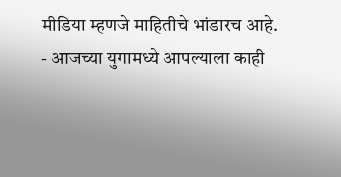मीडिया म्हणजे माहितीचे भांडारच आहे.
- आजच्या युगामध्ये आपल्याला काही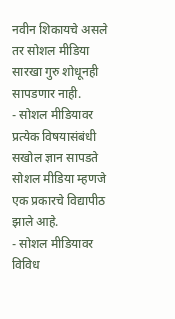नवीन शिकायचे असले तर सोशल मीडिया सारखा गुरु शोधूनही सापडणार नाही.
- सोशल मीडियावर प्रत्येक विषयासंबंधी सखोल ज्ञान सापडते सोशल मीडिया म्हणजे एक प्रकारचे विद्यापीठ झाले आहे.
- सोशल मीडियावर विविध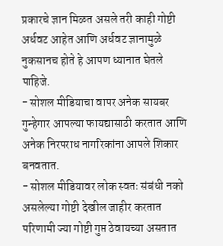प्रकारचे ज्ञान मिळत असले तरी काही गोष्टी अर्धवट आहेत आणि अर्धवट ज्ञानामुळे नुकसानच होते हे आपण ध्यानात घेतले पाहिजे.
- सोशल मीडियाचा वापर अनेक सायबर गुन्हेगार आपल्या फायद्यासाठी करतात आणि अनेक निरपराध नागरिकांना आपले शिकार बनवतात.
- सोशल मीडियावर लोक स्वतः संबंधी नको असलेल्या गोष्टी देखील जाहीर करतात परिणामी ज्या गोष्टी गुप्त ठेवायच्या असतात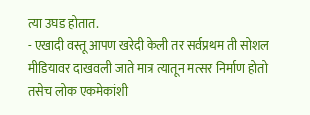त्या उघड होतात.
- एखादी वस्तू आपण खरेदी केली तर सर्वप्रथम ती सोशल मीडियावर दाखवली जाते मात्र त्यातून मत्सर निर्माण होतो तसेच लोक एकमेकांशी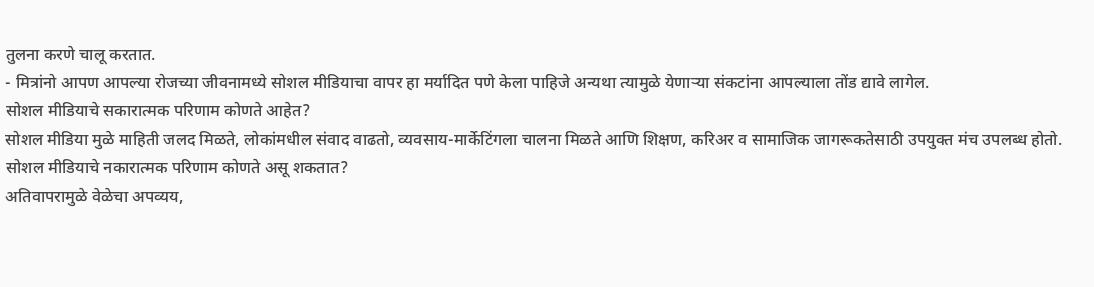तुलना करणे चालू करतात.
- मित्रांनो आपण आपल्या रोजच्या जीवनामध्ये सोशल मीडियाचा वापर हा मर्यादित पणे केला पाहिजे अन्यथा त्यामुळे येणाऱ्या संकटांना आपल्याला तोंड द्यावे लागेल.
सोशल मीडियाचे सकारात्मक परिणाम कोणते आहेत?
सोशल मीडिया मुळे माहिती जलद मिळते, लोकांमधील संवाद वाढतो, व्यवसाय-मार्केटिंगला चालना मिळते आणि शिक्षण, करिअर व सामाजिक जागरूकतेसाठी उपयुक्त मंच उपलब्ध होतो.
सोशल मीडियाचे नकारात्मक परिणाम कोणते असू शकतात?
अतिवापरामुळे वेळेचा अपव्यय,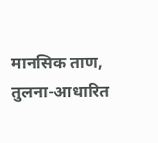मानसिक ताण, तुलना-आधारित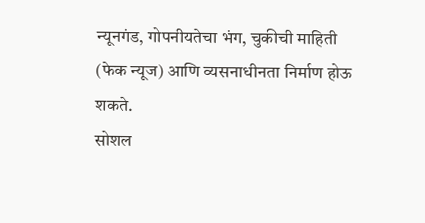न्यूनगंड, गोपनीयतेचा भंग, चुकीची माहिती (फेक न्यूज) आणि व्यसनाधीनता निर्माण होऊ शकते.
सोशल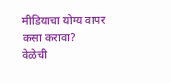मीडियाचा योग्य वापर कसा करावा?
वेळेची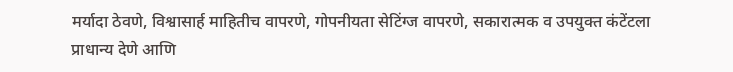मर्यादा ठेवणे, विश्वासार्ह माहितीच वापरणे, गोपनीयता सेटिंग्ज वापरणे, सकारात्मक व उपयुक्त कंटेंटला प्राधान्य देणे आणि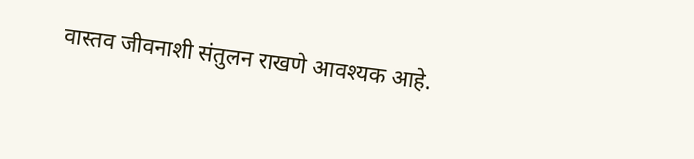वास्तव जीवनाशी संतुलन राखणे आवश्यक आहे.